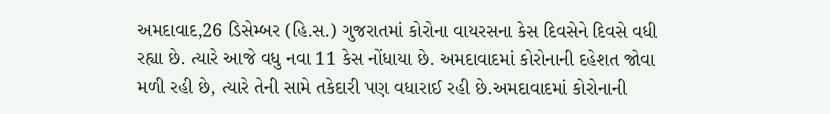અમદાવાદ,26 ડિસેમ્બર (હિ.સ.) ગુજરાતમાં કોરોના વાયરસના કેસ દિવસેને દિવસે વધી રહ્યા છે. ત્યારે આજે વધુ નવા 11 કેસ નોંધાયા છે. અમદાવાદમાં કોરોનાની દહેશત જોવા મળી રહી છે, ત્યારે તેની સામે તકેદારી પણ વધારાઈ રહી છે.અમદાવાદમાં કોરોનાની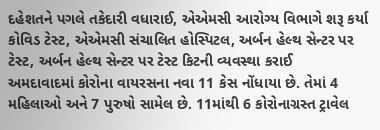દહેશતને પગલે તકેદારી વધારાઈ, એએમસી આરોગ્ય વિભાગે શરૂ કર્યા કોવિડ ટેસ્ટ, એએમસી સંચાલિત હોસ્પિટલ, અર્બન હેલ્થ સેન્ટર પર ટેસ્ટ, અર્બન હેલ્થ સેન્ટર પર ટેસ્ટ કિટની વ્યવસ્થા કરાઈ
અમદાવાદમાં કોરોના વાયરસના નવા 11 કેસ નોંધાયા છે. તેમાં 4 મહિલાઓ અને 7 પુરુષો સામેલ છે. 11માંથી 6 કોરોનાગ્રસ્ત ટ્રાવેલ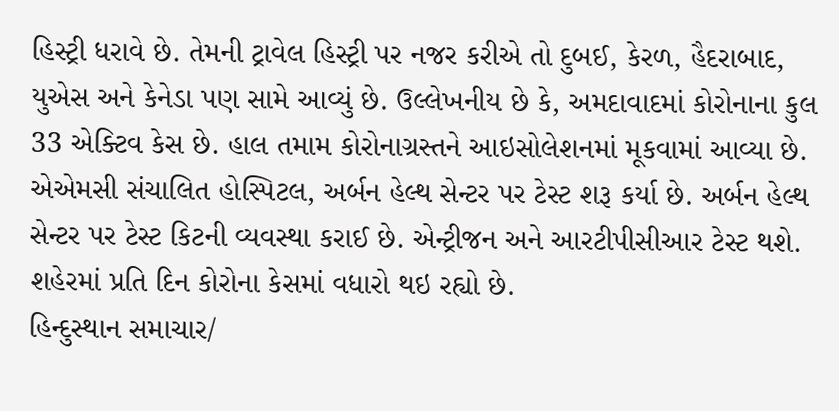હિસ્ટ્રી ધરાવે છે. તેમની ટ્રાવેલ હિસ્ટ્રી પર નજર કરીએ તો દુબઈ, કેરળ, હૈદરાબાદ, યુએસ અને કેનેડા પણ સામે આવ્યું છે. ઉલ્લેખનીય છે કે, અમદાવાદમાં કોરોનાના કુલ 33 એક્ટિવ કેસ છે. હાલ તમામ કોરોનાગ્રસ્તને આઇસોલેશનમાં મૂકવામાં આવ્યા છે.
એએમસી સંચાલિત હોસ્પિટલ, અર્બન હેલ્થ સેન્ટર પર ટેસ્ટ શરૂ કર્યા છે. અર્બન હેલ્થ સેન્ટર પર ટેસ્ટ કિટની વ્યવસ્થા કરાઈ છે. એન્ટ્રીજન અને આરટીપીસીઆર ટેસ્ટ થશે. શહેરમાં પ્રતિ દિન કોરોના કેસમાં વધારો થઇ રહ્યો છે.
હિન્દુસ્થાન સમાચાર/